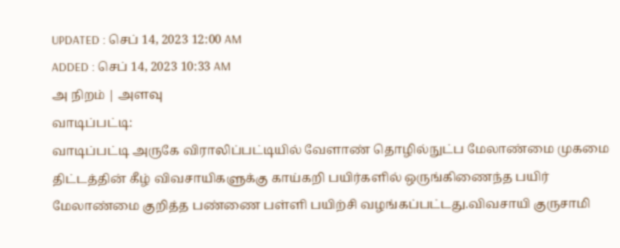UPDATED : செப் 14, 2023 12:00 AM
ADDED : செப் 14, 2023 10:33 AM
அ நிறம் | அளவு
வாடிப்பட்டி:
வாடிப்பட்டி அருகே விராலிப்பட்டியில் வேளாண் தொழில்நுட்ப மேலாண்மை முகமை திட்டத்தின் கீழ் விவசாயிகளுக்கு காய்கறி பயிர்களில் ஒருங்கிணைந்த பயிர் மேலாண்மை குறித்த பண்ணை பள்ளி பயிற்சி வழங்கப்பட்டது.விவசாயி குருசாமி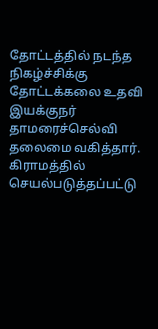தோட்டத்தில் நடந்த நிகழ்ச்சிக்கு தோட்டக்கலை உதவி இயக்குநர் தாமரைச்செல்வி தலைமை வகித்தார். கிராமத்தில் செயல்படுத்தப்பட்டு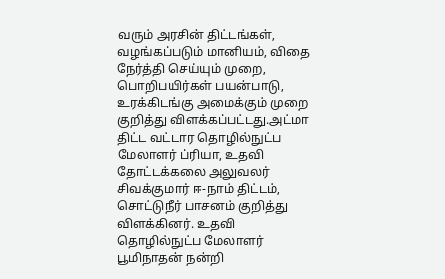வரும் அரசின் திட்டங்கள், வழங்கப்படும் மானியம், விதை நேர்த்தி செய்யும் முறை, பொறிபயிர்கள் பயன்பாடு, உரக்கிடங்கு அமைக்கும் முறை குறித்து விளக்கப்பட்டது.அட்மா திட்ட வட்டார தொழில்நுட்ப மேலாளர் ப்ரியா, உதவி தோட்டக்கலை அலுவலர் சிவக்குமார் ஈ-நாம் திட்டம், சொட்டுநீர் பாசனம் குறித்து விளக்கினர். உதவி தொழில்நுட்ப மேலாளர் பூமிநாதன் நன்றி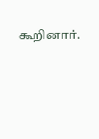கூறினார்.